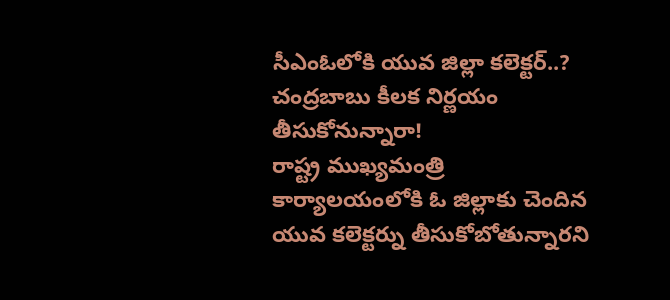సీఎంఓలోకి యువ జిల్లా కలెక్టర్..? చంద్రబాబు కీలక నిర్ణయం తీసుకోనున్నారా!
రాష్ట్ర ముఖ్యమంత్రి కార్యాలయంలోకి ఓ జిల్లాకు చెందిన యువ కలెక్టర్ను తీసుకోబోతున్నారని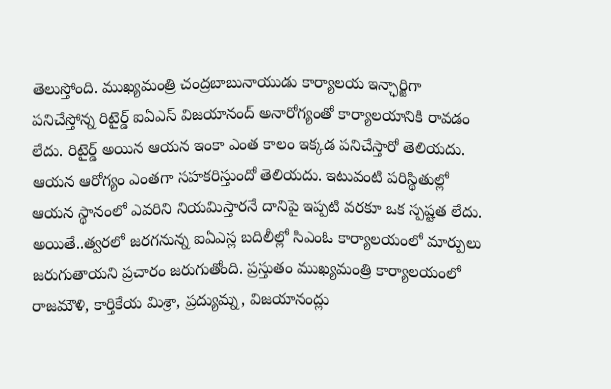తెలుస్తోంది. ముఖ్యమంత్రి చంద్రబాబునాయుడు కార్యాలయ ఇన్ఛార్జిగా పనిచేస్తోన్న రిటైర్డ్ ఐఏఎస్ విజయానంద్ అనారోగ్యంతో కార్యాలయానికి రావడం లేదు. రిటైర్డ్ అయిన ఆయన ఇంకా ఎంత కాలం ఇక్కడ పనిచేస్తారో తెలియదు. ఆయన ఆరోగ్యం ఎంతగా సహకరిస్తుందో తెలియదు. ఇటువంటి పరిస్థితుల్లో ఆయన స్థానంలో ఎవరిని నియమిస్తారనే దానిపై ఇప్పటి వరకూ ఒక స్పష్టత లేదు. అయితే..త్వరలో జరగనున్న ఐఏఎస్ల బదిలీల్లో సిఎంఓ కార్యాలయంలో మార్పులు జరుగుతాయని ప్రచారం జరుగుతోంది. ప్రస్తుతం ముఖ్యమంత్రి కార్యాలయంలో రాజమౌళి, కార్తికేయ మిశ్రా, ప్రద్యుమ్న, విజయానంద్లు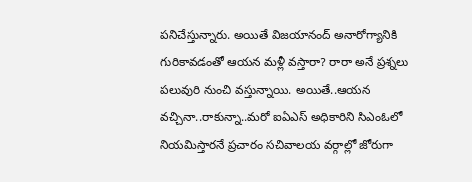పనిచేస్తున్నారు. అయితే విజయానంద్ అనారోగ్యానికి
గురికావడంతో ఆయన మళ్లీ వస్తారా? రారా అనే ప్రశ్నలు పలువురి నుంచి వస్తున్నాయి. అయితే..ఆయన వచ్చినా..రాకున్నా..మరో ఐఏఎస్ అధికారిని సిఎంఓలో నియమిస్తారనే ప్రచారం సచివాలయ వర్గాల్లో జోరుగా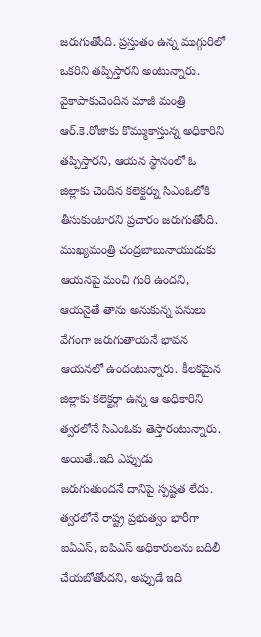జరుగుతోంది. ప్రస్తుతం ఉన్న ముగ్గురిలో ఒకరిని తప్పిస్తారని అంటున్నారు. వైకాపాకుచెందిన మాజీ మంత్రి ఆర్.కె.రోజాకు కొమ్ముకాస్తున్న అధికారిని తప్పిస్తారని, ఆయన స్థానంలో ఓ జిల్లాకు చెందిన కలెక్టర్ను సిఎంఓలోకి తీసుకుంటారని ప్రచారం జరుగుతోంది. ముఖ్యమంత్రి చంద్రబాబునాయుడుకు ఆయనపై మంచి గురి ఉందని, ఆయనైతే తాను అనుకున్న పనులు వేగంగా జరుగుతాయనే భావన ఆయనలో ఉందంటున్నారు. కీలకమైన జిల్లాకు కలెక్టర్గా ఉన్న ఆ అధికారిని త్వరలోనే సిఎంఓకు తెస్తారంటున్నారు. అయితే..ఇది ఎప్పుడు
జరుగుతుందనే దానిపై స్పష్టత లేదు. త్వరలోనే రాష్ట్ర ప్రభుత్వం భారీగా ఐఏఎస్, ఐపిఎస్ అధికారులను బదిలీ చేయబోతోందని, అప్పుడే ఇది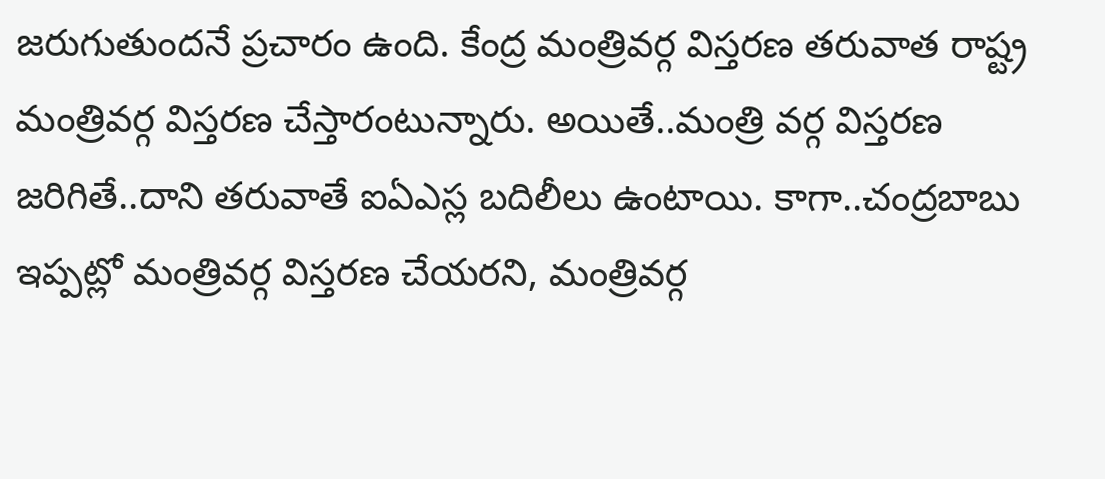జరుగుతుందనే ప్రచారం ఉంది. కేంద్ర మంత్రివర్గ విస్తరణ తరువాత రాష్ట్ర మంత్రివర్గ విస్తరణ చేస్తారంటున్నారు. అయితే..మంత్రి వర్గ విస్తరణ జరిగితే..దాని తరువాతే ఐఏఎస్ల బదిలీలు ఉంటాయి. కాగా..చంద్రబాబు ఇప్పట్లో మంత్రివర్గ విస్తరణ చేయరని, మంత్రివర్గ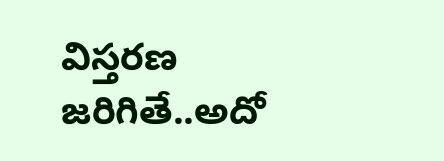విస్తరణ జరిగితే..అదో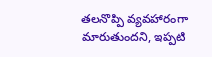తలనొప్పి వ్యవహారంగా మారుతుందని, ఇప్పటి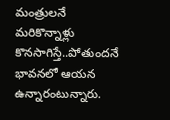మంత్రులనే మరికొన్నాళ్లు కొనసాగిస్తే..పోతుందనే భావనలో ఆయన ఉన్నారంటున్నారు.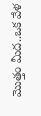మొత్తం మీద..ఒక వేళ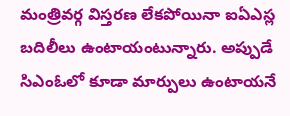మంత్రివర్గ విస్తరణ లేకపోయినా ఐఏఎస్ల బదిలీలు ఉంటాయంటున్నారు. అప్పుడే సిఎంఓలో కూడా మార్పులు ఉంటాయనే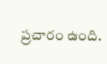ప్రచారం ఉంది.